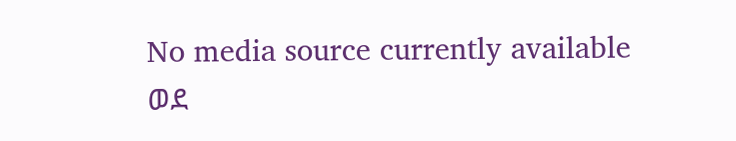No media source currently available
ወደ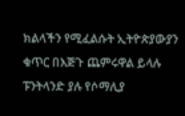ክልላችን የሚፈልሱት ኢትዮጵያውያን ቁጥር በእጅጉ ጨምሩዋል ይላሉ ፑንትላንድ ያሉ የሶማሊያ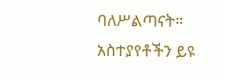ባለሥልጣናት።
አስተያየቶችን ይዩ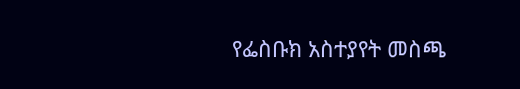የፌስቡክ አስተያየት መስጫ